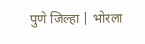पुणे जिल्हा | भोरला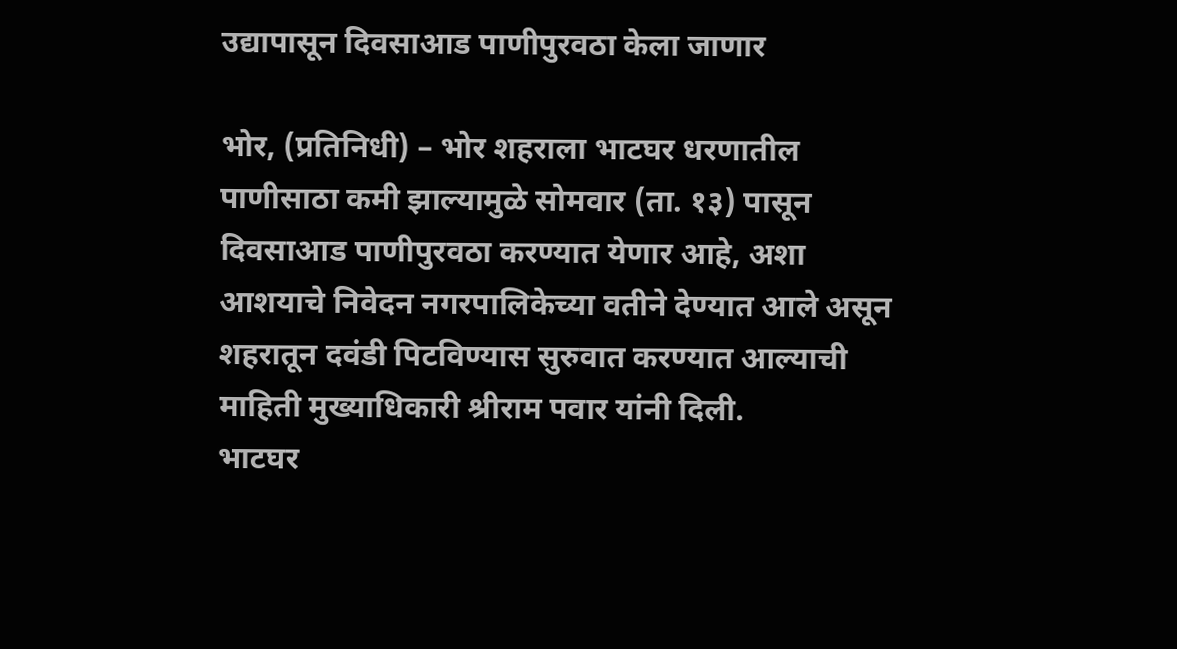उद्यापासून दिवसाआड पाणीपुरवठा केला जाणार

भोर, (प्रतिनिधी) – भोर शहराला भाटघर धरणातील पाणीसाठा कमी झाल्यामुळे सोमवार (ता. १३) पासून दिवसाआड पाणीपुरवठा करण्यात येणार आहे, अशा आशयाचे निवेदन नगरपालिकेच्या वतीने देण्यात आले असून शहरातून दवंडी पिटविण्यास सुरुवात करण्यात आल्याची माहिती मुख्याधिकारी श्रीराम पवार यांनी दिली.
भाटघर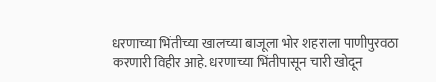धरणाच्या भिंतीच्या खालच्या बाजूला भोर शहराला पाणीपुरवठा करणारी विहीर आहे. धरणाच्या भिंतीपासून चारी खोदून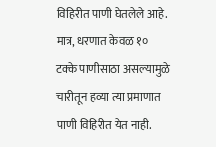विहिरीत पाणी घेतलेले आहे. मात्र, धरणात केवळ १० टक्के पाणीसाठा असल्यामुळे चारीतून हव्या त्या प्रमाणात पाणी विहिरीत येत नाही.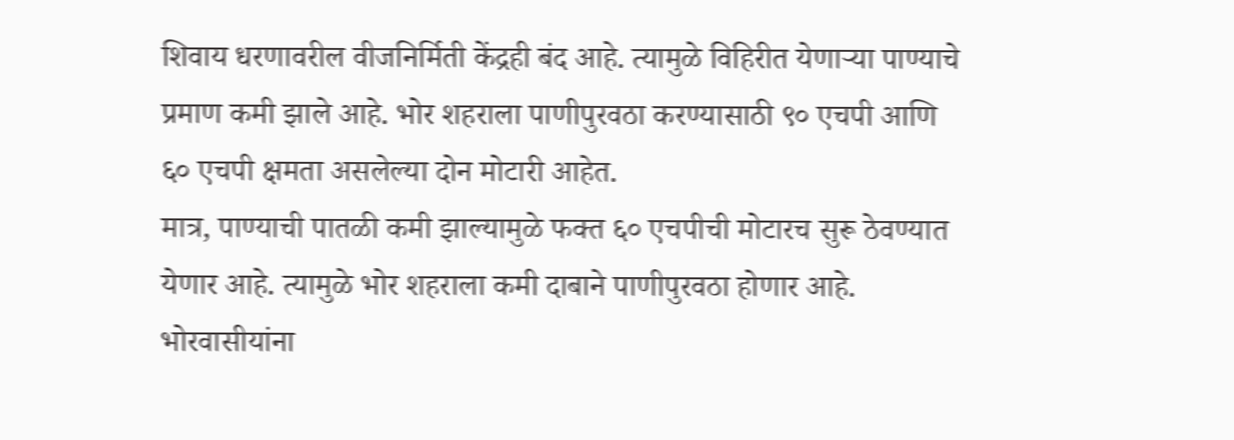शिवाय धरणावरील वीजनिर्मिती केंद्रही बंद आहे. त्यामुळे विहिरीत येणाऱ्या पाण्याचे प्रमाण कमी झाले आहे. भोर शहराला पाणीपुरवठा करण्यासाठी ९० एचपी आणि ६० एचपी क्षमता असलेल्या दोन मोटारी आहेत.
मात्र, पाण्याची पातळी कमी झाल्यामुळे फक्त ६० एचपीची मोटारच सुरू ठेवण्यात येणार आहे. त्यामुळे भोर शहराला कमी दाबाने पाणीपुरवठा होणार आहे. भोरवासीयांना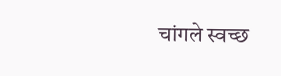चांगले स्वच्छ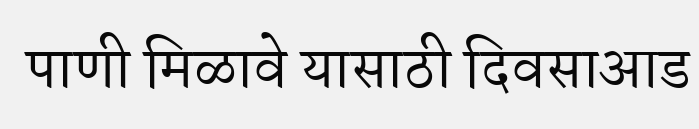पाणी मिळावे यासाठी दिवसाआड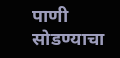पाणी सोडण्याचा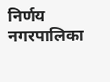निर्णय नगरपालिका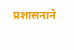प्रशासनाने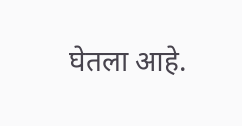घेतला आहे.